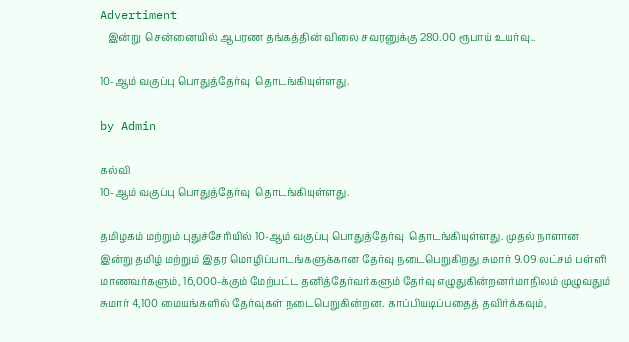Advertiment
   இன்று  சென்னையில் ஆபரண தங்கத்தின் விலை சவரனுக்கு 280.00 ரூபாய் உயர்வு..

10-ஆம் வகுப்பு பொதுத்தேர்வு  தொடங்கியுள்ளது.

by Admin

கல்வி
10-ஆம் வகுப்பு பொதுத்தேர்வு  தொடங்கியுள்ளது.

தமிழகம் மற்றும் புதுச்சேரியில் 10-ஆம் வகுப்பு பொதுத்தேர்வு  தொடங்கியுள்ளது. முதல் நாளான இன்று தமிழ் மற்றும் இதர மொழிப்பாடங்களுக்கான தேர்வு நடைபெறுகிறது சுமார் 9.09 லட்சம் பள்ளி மாணவர்களும், 16,000-க்கும் மேற்பட்ட தனித்தேர்வர்களும் தேர்வு எழுதுகின்றனர்மாநிலம் முழுவதும் சுமார் 4,100 மையங்களில் தேர்வுகள் நடைபெறுகின்றன. காப்பியடிப்பதைத் தவிர்க்கவும்,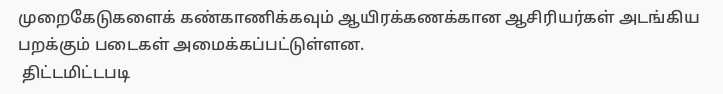முறைகேடுகளைக் கண்காணிக்கவும் ஆயிரக்கணக்கான ஆசிரியர்கள் அடங்கிய பறக்கும் படைகள் அமைக்கப்பட்டுள்ளன.
 திட்டமிட்டபடி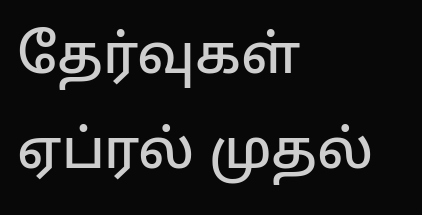தேர்வுகள் ஏப்ரல் முதல்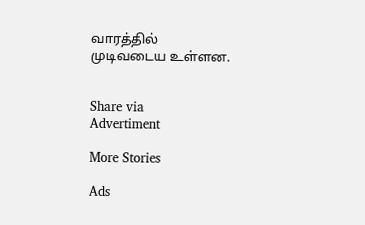வாரத்தில் முடிவடைய உள்ளன.


Share via
Advertiment

More Stories

Ads